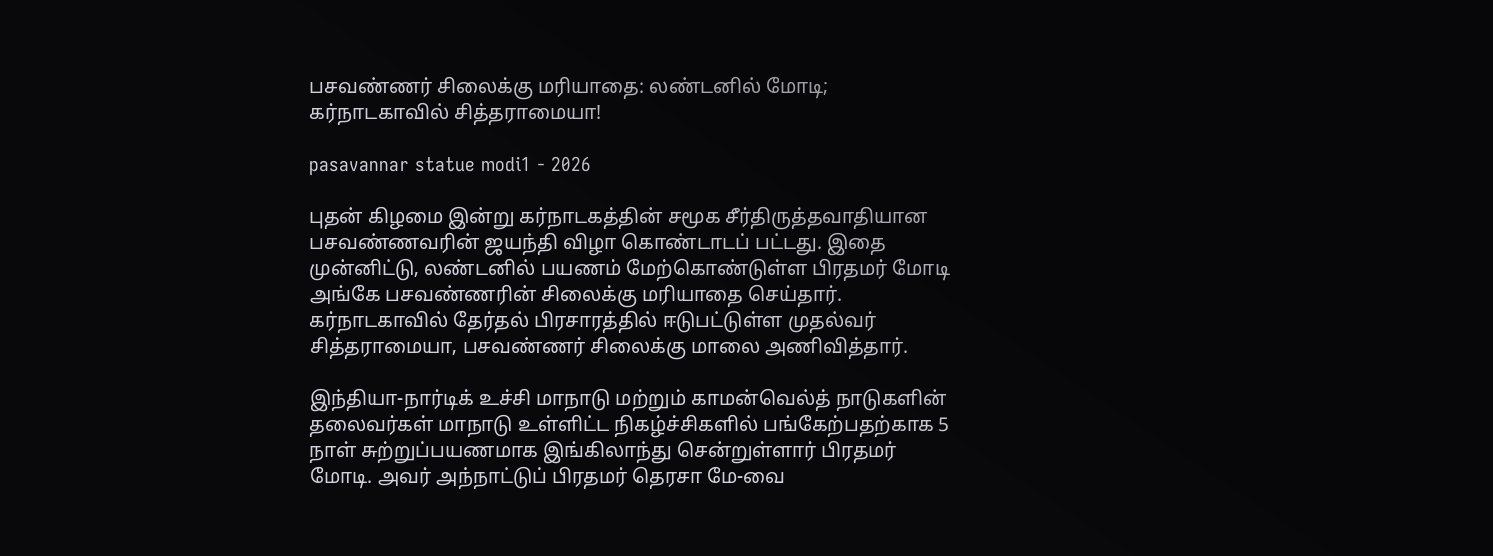பசவண்ணர் சிலைக்கு மரியாதை: லண்டனில் மோடி; கர்நாடகாவில் சித்தராமையா!

pasavannar statue modi1 - 2026

புதன் கிழமை இன்று கர்நாடகத்தின் சமூக சீர்திருத்தவாதியான பசவண்ணவரின் ஜயந்தி விழா கொண்டாடப் பட்டது. இதை முன்னிட்டு, லண்டனில் பயணம் மேற்கொண்டுள்ள பிரதமர் மோடி அங்கே பசவண்ணரின் சிலைக்கு மரியாதை செய்தார். கர்நாடகாவில் தேர்தல் பிரசாரத்தில் ஈடுபட்டுள்ள முதல்வர் சித்தராமையா, பசவண்ணர் சிலைக்கு மாலை அணிவித்தார்.

இந்தியா-நார்டிக் உச்சி மாநாடு மற்றும் காமன்வெல்த் நாடுகளின் தலைவர்கள் மாநாடு உள்ளிட்ட நிகழ்ச்சிகளில் பங்கேற்பதற்காக 5 நாள் சுற்றுப்பயணமாக இங்கிலாந்து சென்றுள்ளார் பிரதமர் மோடி. அவர் அந்நாட்டுப் பிரதமர் தெரசா மே-வை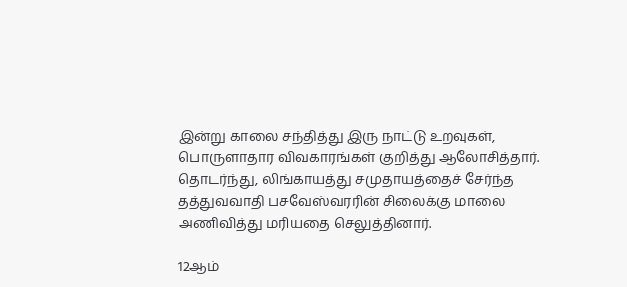இன்று காலை சந்தித்து இரு நாட்டு உறவுகள், பொருளாதார விவகாரங்கள் குறித்து ஆலோசித்தார். தொடர்ந்து, லிங்காயத்து சமுதாயத்தைச் சேர்ந்த தத்துவவாதி பசவேஸ்வரரின் சிலைக்கு மாலை அணிவித்து மரியதை செலுத்தினார்.

12ஆம்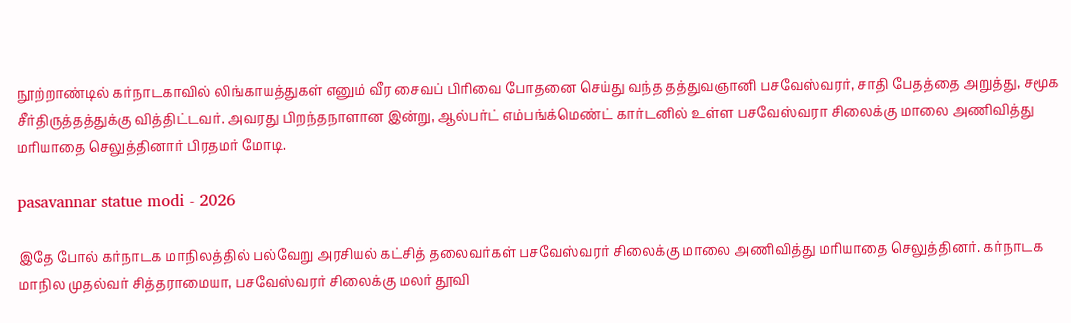நூற்றாண்டில் கர்நாடகாவில் லிங்காயத்துகள் எனும் வீர சைவப் பிரிவை போதனை செய்து வந்த தத்துவஞானி பசவேஸ்வரர், சாதி பேதத்தை அறுத்து, சமூக சீர்திருத்தத்துக்கு வித்திட்டவர். அவரது பிறந்தநாளான இன்று, ஆல்பர்ட் எம்பங்க்மெண்ட் கார்டனில் உள்ள பசவேஸ்வரா சிலைக்கு மாலை அணிவித்து மரியாதை செலுத்தினார் பிரதமர் மோடி.

pasavannar statue modi - 2026

இதே போல் கர்நாடக மாநிலத்தில் பல்வேறு அரசியல் கட்சித் தலைவர்கள் பசவேஸ்வரர் சிலைக்கு மாலை அணிவித்து மரியாதை செலுத்தினர். கர்நாடக மாநில முதல்வர் சித்தராமையா, பசவேஸ்வரர் சிலைக்கு மலர் தூவி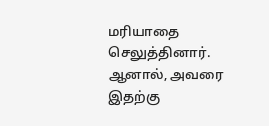மரியாதை செலுத்தினார். ஆனால், அவரை இதற்கு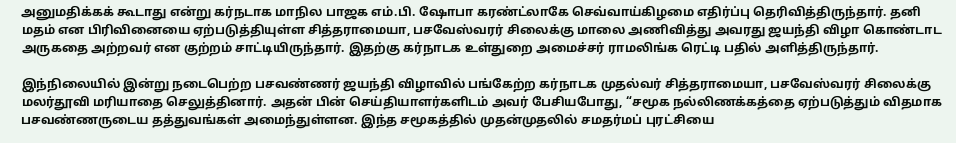அனுமதிக்கக் கூடாது என்று கர்நடாக மாநில பாஜக எம்.பி. ஷோபா கரண்ட்லாகே செவ்வாய்கிழமை எதிர்ப்பு தெரிவித்திருந்தார். தனி மதம் என பிரிவினையை ஏற்படுத்தியுள்ள சித்தராமையா, பசவேஸ்வரர் சிலைக்கு மாலை அணிவித்து அவரது ஜயந்தி விழா கொண்டாட அருகதை அற்றவர் என குற்றம் சாட்டியிருந்தார். இதற்கு கர்நாடக உள்துறை அமைச்சர் ராமலிங்க ரெட்டி பதில் அளித்திருந்தார்.

இந்நிலையில் இன்று நடைபெற்ற பசவண்ணர் ஜயந்தி விழாவில் பங்கேற்ற கர்நாடக முதல்வர் சித்தராமையா, பசவேஸ்வரர் சிலைக்கு மலர்தூவி மரியாதை செலுத்தினார். அதன் பின் செய்தியாளர்களிடம் அவர் பேசியபோது, “சமூக நல்லிணக்கத்தை ஏற்படுத்தும் விதமாக பசவண்ணருடைய தத்துவங்கள் அமைந்துள்ளன. இந்த சமூகத்தில் முதன்முதலில் சமதர்மப் புரட்சியை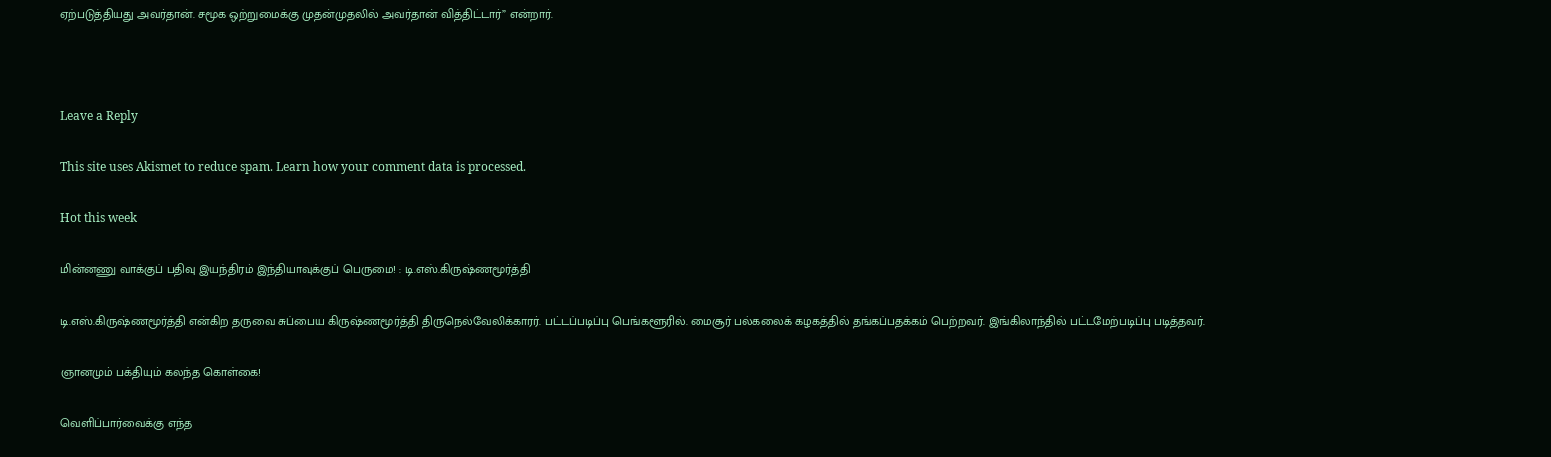ஏற்படுத்தியது அவர்தான். சமூக ஒற்றுமைக்கு முதன்முதலில் அவர்தான் வித்திட்டார்” என்றார்.



Leave a Reply

This site uses Akismet to reduce spam. Learn how your comment data is processed.

Hot this week

மின்னணு வாக்குப் பதிவு இயந்திரம் இந்தியாவுக்குப் பெருமை! : டி.எஸ்.கிருஷ்ணமூர்த்தி

டி.எஸ்.கிருஷ்ணமூர்த்தி என்கிற தருவை சுப்பைய கிருஷ்ணமூர்த்தி திருநெல்வேலிக்காரர். பட்டப்படிப்பு பெங்களூரில். மைசூர் பல்கலைக் கழகத்தில் தங்கப்பதக்கம் பெற்றவர். இங்கிலாந்தில் பட்டமேற்படிப்பு படித்தவர்.

ஞானமும் பக்தியும் கலந்த கொள்கை!

வெளிப்பார்வைக்கு எந்த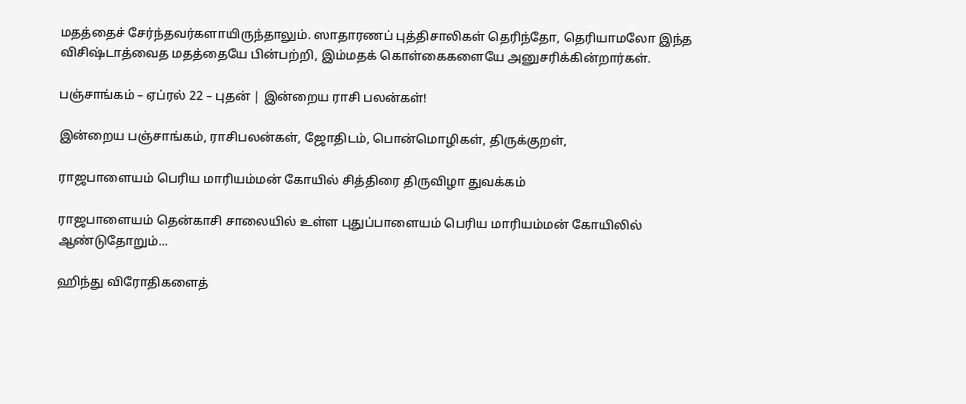மதத்தைச் சேர்ந்தவர்களாயிருந்தாலும். ஸாதாரணப் புத்திசாலிகள் தெரிந்தோ, தெரியாமலோ இந்த விசிஷ்டாத்வைத மதத்தையே பின்பற்றி, இம்மதக் கொள்கைகளையே அனுசரிக்கின்றார்கள்.

பஞ்சாங்கம் – ஏப்ரல் 22 – புதன் | இன்றைய ராசி பலன்கள்!

இன்றைய பஞ்சாங்கம், ராசிபலன்கள், ஜோதிடம், பொன்மொழிகள், திருக்குறள்,

ராஜபாளையம் பெரிய மாரியம்மன் கோயில் சித்திரை திருவிழா துவக்கம்

ராஜபாளையம் தென்காசி சாலையில் உள்ள புதுப்பாளையம் பெரிய மாரியம்மன் கோயிலில் ஆண்டுதோறும்...

ஹிந்து விரோதிகளைத்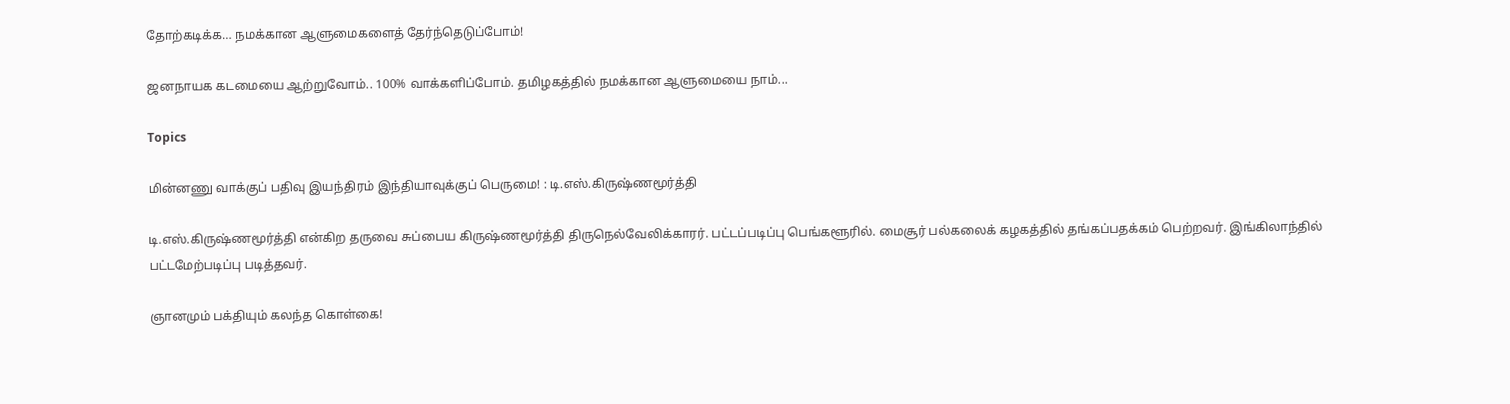தோற்கடிக்க… நமக்கான ஆளுமைகளைத் தேர்ந்தெடுப்போம்!

ஜனநாயக கடமையை ஆற்றுவோம்.. 100% வாக்களிப்போம். தமிழகத்தில் நமக்கான ஆளுமையை நாம்...

Topics

மின்னணு வாக்குப் பதிவு இயந்திரம் இந்தியாவுக்குப் பெருமை! : டி.எஸ்.கிருஷ்ணமூர்த்தி

டி.எஸ்.கிருஷ்ணமூர்த்தி என்கிற தருவை சுப்பைய கிருஷ்ணமூர்த்தி திருநெல்வேலிக்காரர். பட்டப்படிப்பு பெங்களூரில். மைசூர் பல்கலைக் கழகத்தில் தங்கப்பதக்கம் பெற்றவர். இங்கிலாந்தில் பட்டமேற்படிப்பு படித்தவர்.

ஞானமும் பக்தியும் கலந்த கொள்கை!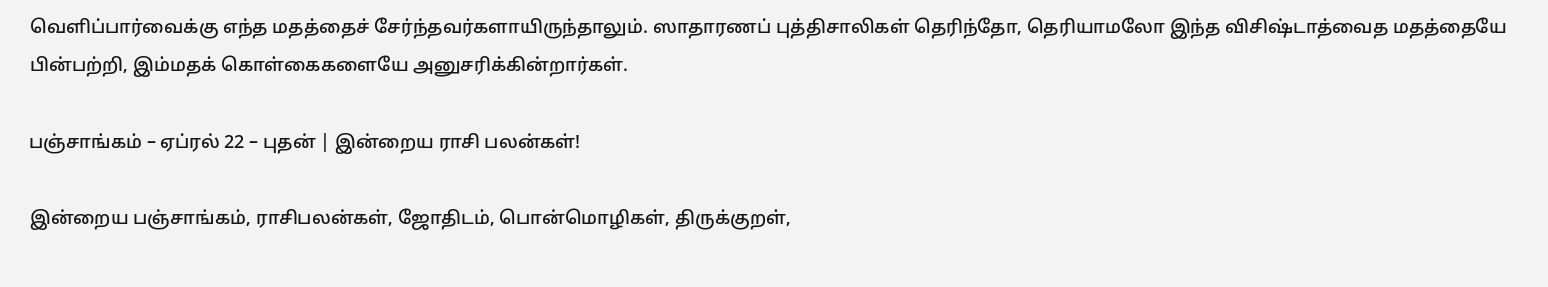வெளிப்பார்வைக்கு எந்த மதத்தைச் சேர்ந்தவர்களாயிருந்தாலும். ஸாதாரணப் புத்திசாலிகள் தெரிந்தோ, தெரியாமலோ இந்த விசிஷ்டாத்வைத மதத்தையே பின்பற்றி, இம்மதக் கொள்கைகளையே அனுசரிக்கின்றார்கள்.

பஞ்சாங்கம் – ஏப்ரல் 22 – புதன் | இன்றைய ராசி பலன்கள்!

இன்றைய பஞ்சாங்கம், ராசிபலன்கள், ஜோதிடம், பொன்மொழிகள், திருக்குறள்,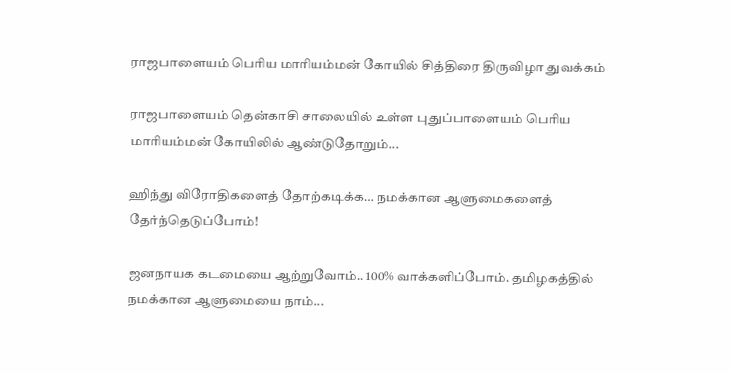ராஜபாளையம் பெரிய மாரியம்மன் கோயில் சித்திரை திருவிழா துவக்கம்

ராஜபாளையம் தென்காசி சாலையில் உள்ள புதுப்பாளையம் பெரிய மாரியம்மன் கோயிலில் ஆண்டுதோறும்...

ஹிந்து விரோதிகளைத் தோற்கடிக்க… நமக்கான ஆளுமைகளைத் தேர்ந்தெடுப்போம்!

ஜனநாயக கடமையை ஆற்றுவோம்.. 100% வாக்களிப்போம். தமிழகத்தில் நமக்கான ஆளுமையை நாம்...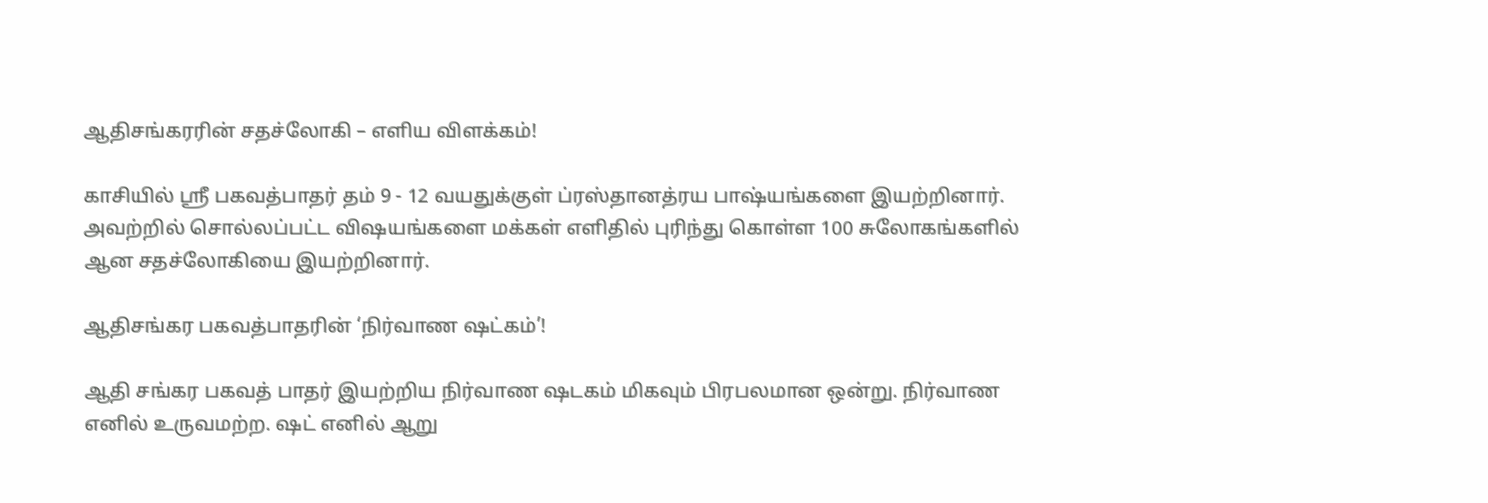ஆதிசங்கரரின் சதச்லோகி – எளிய விளக்கம்!

காசியில் ஸ்ரீ பகவத்பாதர் தம் 9 - 12 வயதுக்குள் ப்ரஸ்தானத்ரய பாஷ்யங்களை இயற்றினார். அவற்றில் சொல்லப்பட்ட விஷயங்களை மக்கள் எளிதில் புரிந்து கொள்ள 100 சுலோகங்களில் ஆன சதச்லோகியை இயற்றினார்.

ஆதிசங்கர பகவத்பாதரின் ‘நிர்வாண ஷட்கம்’!

ஆதி சங்கர பகவத் பாதர் இயற்றிய நிர்வாண ஷடகம் மிகவும் பிரபலமான ஒன்று. நிர்வாண எனில் உருவமற்ற. ஷட் எனில் ஆறு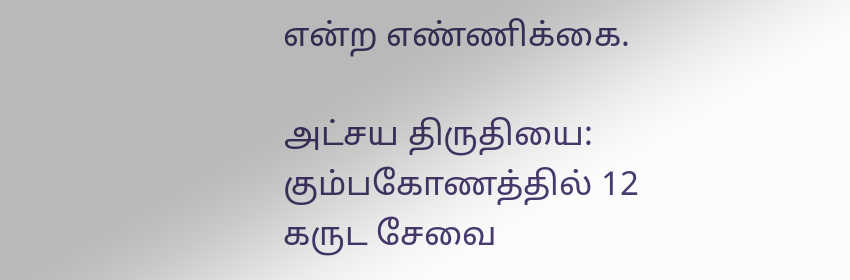என்ற எண்ணிக்கை.

அட்சய திருதியை: கும்பகோணத்தில் 12 கருட சேவை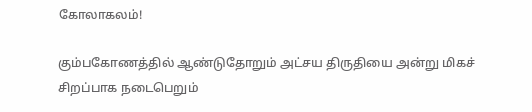கோலாகலம்!

கும்பகோணத்தில் ஆண்டுதோறும் அட்சய திருதியை அன்று மிகச் சிறப்பாக நடைபெறும்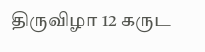திருவிழா 12 கருட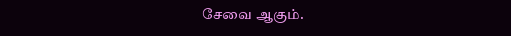சேவை ஆகும்.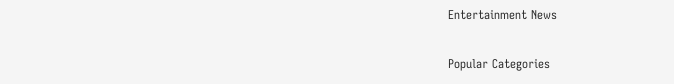Entertainment News

Popular Categories